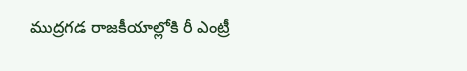ముద్రగడ రాజకీయాల్లోకి రీ ఎంట్రీ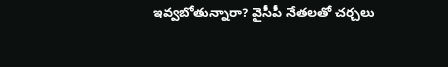ఇవ్వబోతున్నారా? వైసీపీ నేతలతో చర్చలు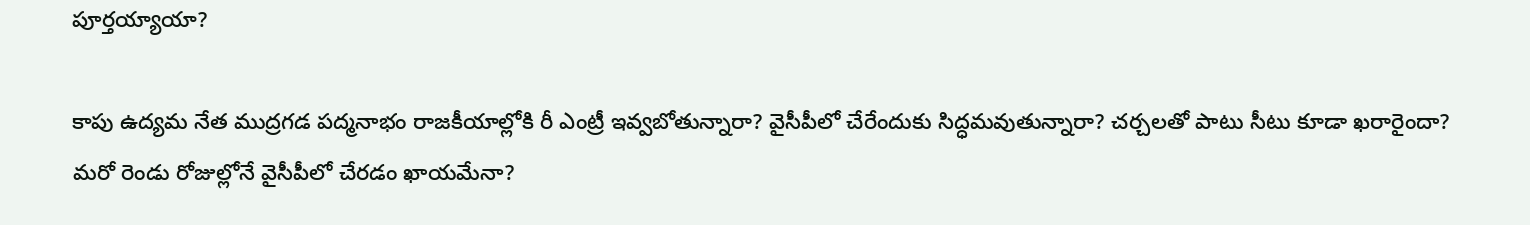పూర్తయ్యాయా?

కాపు ఉద్యమ నేత ముద్రగడ పద్మనాభం రాజకీయాల్లోకి రీ ఎంట్రీ ఇవ్వబోతున్నారా? వైసీపీలో చేరేందుకు సిద్ధమవుతున్నారా? చర్చలతో పాటు సీటు కూడా ఖరారైందా? మరో రెండు రోజుల్లోనే వైసీపీలో చేరడం ఖాయమేనా?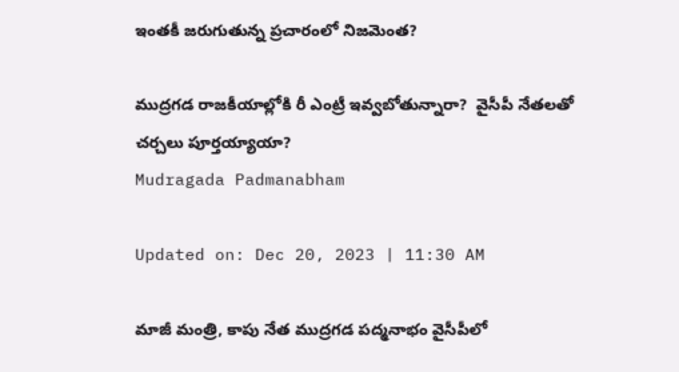ఇంతకీ జరుగుతున్న ప్రచారంలో నిజమెంత?

ముద్రగడ రాజకీయాల్లోకి రీ ఎంట్రీ ఇవ్వబోతున్నారా?  వైసీపీ నేతలతో చర్చలు పూర్తయ్యాయా?
Mudragada Padmanabham

Updated on: Dec 20, 2023 | 11:30 AM

మాజీ మంత్రి, కాపు నేత ముద్రగడ పద్మనాభం వైసీపీలో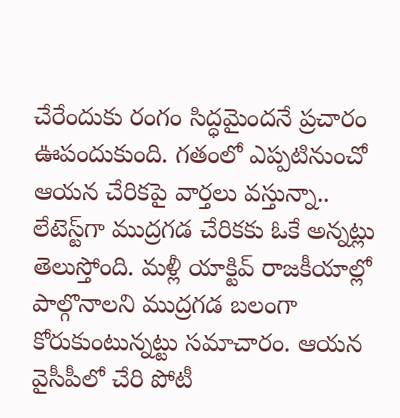చేరేందుకు రంగం సిద్ధమైందనే ప్రచారం ఊపందుకుంది. గతంలో ఎప్పటినుంచో ఆయన చేరికపై వార్తలు వస్తున్నా.. లేటెస్ట్‌గా ముద్రగడ చేరికకు ఓకే అన్నట్లు తెలుస్తోంది. మళ్లీ యాక్టివ్ రాజకీయాల్లో పాల్గొనాలని ముద్రగడ బలంగా కోరుకుంటున్నట్టు సమాచారం. ఆయన వైసీపీలో చేరి పోటీ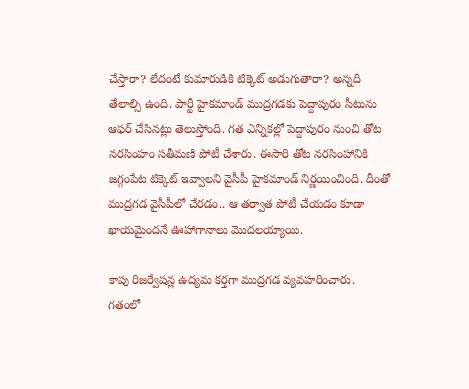చేస్తారా? లేదంటే కుమారుడికి టిక్కెట్ అడుగుతారా? అన్నది తేలాల్సి ఉంది. పార్టీ హైకమాండ్ ముద్రగడకు పెద్దాపురం సీటును ఆఫర్ చేసినట్లు తెలుస్తోంది. గత ఎన్నికల్లో పెద్దాపురం నుంచి తోట నరసింహం సతీమణి పోటీ చేశారు. ఈసారి తోట నరసింహానికి జగ్గంపేట టిక్కెట్ ఇవ్వాలని వైసీపీ హైకమాండ్ నిర్ణయించింది. దీంతో ముద్రగడ వైసీపీలో చేరడం.. ఆ తర్వాత పోటీ చేయడం కూడా ఖాయమైందనే ఊహాగానాలు మొదలయ్యాయి.

కాపు రిజర్వేషన్ల ఉద్యమ కర్తగా ముద్రగడ వ్యవహరించారు. గతంలో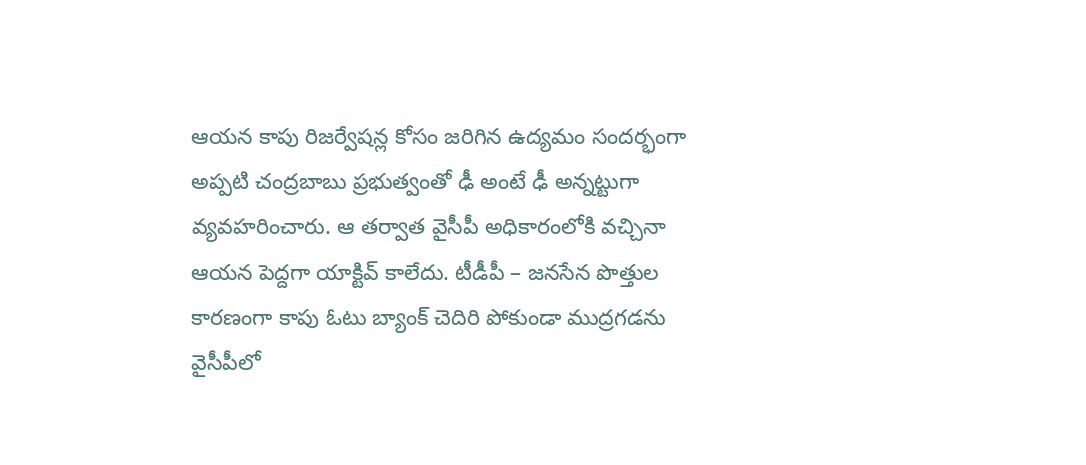ఆయన కాపు రిజర్వేషన్ల కోసం జరిగిన ఉద్యమం సందర్భంగా అప్పటి చంద్రబాబు ప్రభుత్వంతో ఢీ అంటే ఢీ అన్నట్టుగా వ్యవహరించారు. ఆ తర్వాత వైసీపీ అధికారంలోకి వచ్చినా ఆయన పెద్దగా యాక్టివ్ కాలేదు. టీడీపీ – జనసేన పొత్తుల కారణంగా కాపు ఓటు బ్యాంక్ చెదిరి పోకుండా ముద్రగడను వైసీపీలో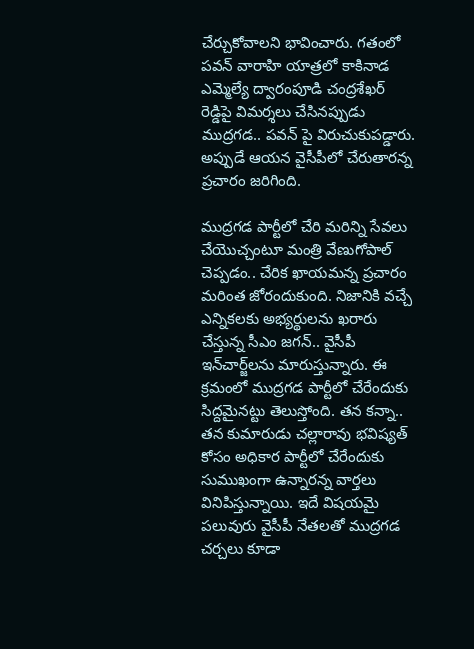చేర్చుకోవాలని భావించారు. గతంలో పవన్ వారాహి యాత్రలో కాకినాడ ఎమ్మెల్యే ద్వారంపూడి చంద్రశేఖర్ రెడ్డిపై విమర్శలు చేసినప్పుడు ముద్రగడ.. పవన్ పై విరుచుకుపడ్డారు. అప్పుడే ఆయన వైసీపీలో చేరుతారన్న ప్రచారం జరిగింది.

ముద్రగడ పార్టీలో చేరి మరిన్ని సేవలు చేయొచ్చంటూ మంత్రి వేణుగోపాల్ చెప్పడం.. చేరిక ఖాయమన్న ప్రచారం మరింత జోరందుకుంది. నిజానికి వచ్చే ఎన్నికలకు అభ్యర్థులను ఖరారు చేస్తున్న సీఎం జగన్.. వైసీపీ ఇన్‌చార్జ్‌లను మారుస్తున్నారు. ఈ క్రమంలో ముద్రగడ పార్టీలో చేరేందుకు సిద్దమైనట్టు తెలుస్తోంది. తన కన్నా.. తన కుమారుడు చల్లారావు భవిష్యత్ కోసం అధికార పార్టీలో చేరేందుకు సుముఖంగా ఉన్నారన్న వార్తలు వినిపిస్తున్నాయి. ఇదే విషయమై పలువురు వైసీపీ నేతలతో ముద్రగడ చర్చలు కూడా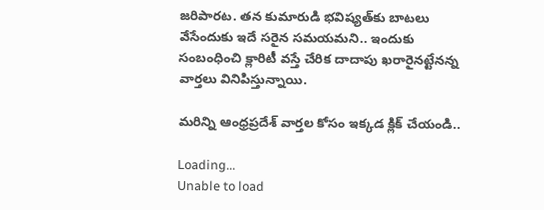జరిపారట. తన కుమారుడి భవిష్యత్‌కు బాటలు వేసేందుకు ఇదే సరైన సమయమని.. ఇందుకు సంబంధించి క్లారిటీ వస్తే చేరిక దాదాపు ఖరారైనట్టేనన్న వార్తలు వినిపిస్తున్నాయి.

మరిన్ని ఆంధ్రప్రదేశ్ వార్తల కోసం ఇక్కడ క్లిక్ చేయండి..

Loading...
Unable to load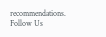recommendations.
Follow Us